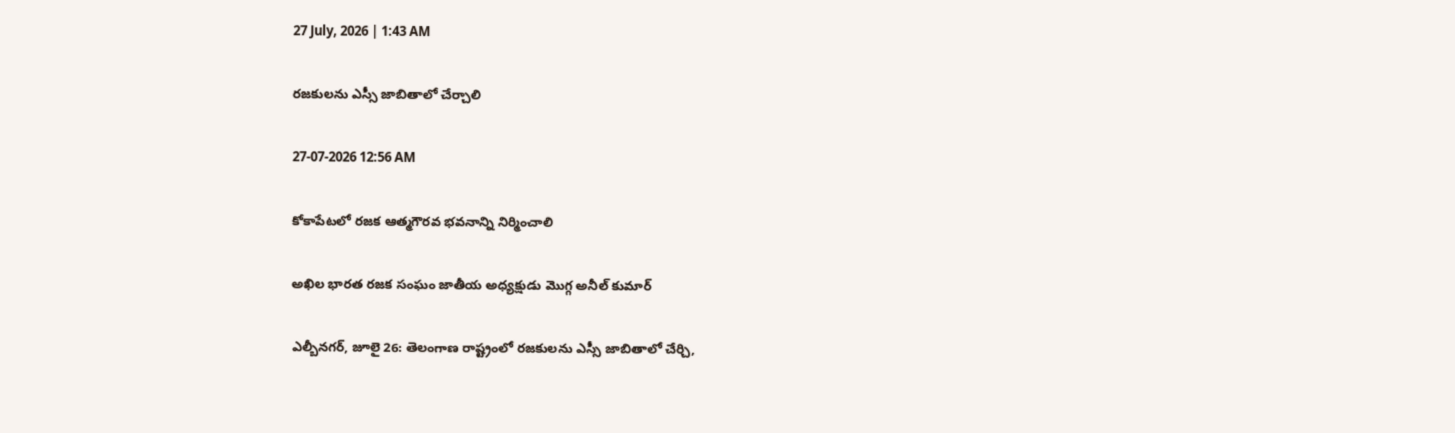27 July, 2026 | 1:43 AM

రజకులను ఎస్సీ జాబితాలో చేర్చాలి

27-07-2026 12:56 AM

కోకాపేటలో రజక ఆత్మగౌరవ భవనాన్ని నిర్మించాలి

అఖిల భారత రజక సంఘం జాతీయ అధ్యక్షుడు మొగ్గ అనీల్ కుమార్

ఎల్బీనగర్, జూలై 26: తెలంగాణ రాష్ట్రంలో రజకులను ఎస్సీ జాబితాలో చేర్చి,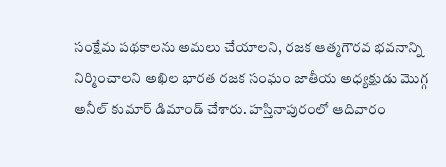సంక్షేమ పథకాలను అమలు చేయాలని, రజక ఆత్మగౌరవ భవనాన్ని నిర్మించాలని అఖిల భారత రజక సంఘం జాతీయ అధ్యక్షుడు మొగ్గ అనీల్ కుమార్ డిమాండ్ చేశారు. హస్తినాపురంలో ఆదివారం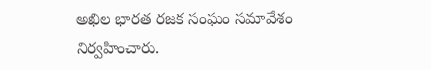అఖిల భారత రజక సంఘం సమావేశం నిర్వహించారు.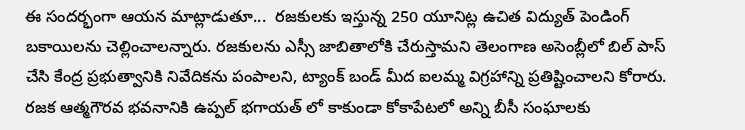ఈ సందర్భంగా ఆయన మాట్లాడుతూ...  రజకులకు ఇస్తున్న 250 యూనిట్ల ఉచిత విద్యుత్ పెండింగ్ బకాయిలను చెల్లించాలన్నారు. రజకులను ఎస్సీ జాబితాలోకి చేరుస్తామని తెలంగాణ అసెంబ్లీలో బిల్ పాస్ చేసి కేంద్ర ప్రభుత్వానికి నివేదికను పంపాలని, ట్యాంక్ బండ్ మీద ఐలమ్మ విగ్రహాన్ని ప్రతిష్టించాలని కోరారు. రజక ఆత్మగౌరవ భవనానికి ఉప్పల్ భగాయత్ లో కాకుండా కోకాపేటలో అన్ని బీసీ సంఘాలకు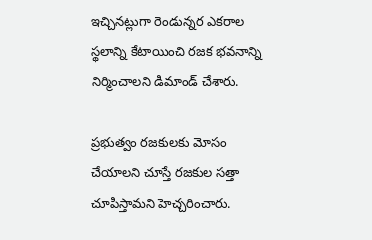ఇచ్చినట్లుగా రెండున్నర ఎకరాల స్థలాన్ని కేటాయించి రజక భవనాన్ని నిర్మించాలని డిమాండ్ చేశారు.

ప్రభుత్వం రజకులకు మోసం చేయాలని చూస్తే రజకుల సత్తా చూపిస్తామని హెచ్చరించారు.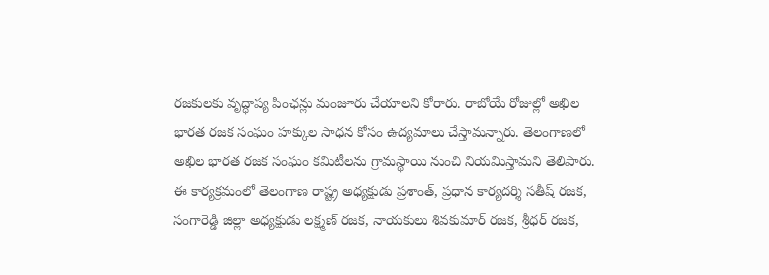రజకులకు వృద్ధాప్య పింఛన్లు మంజూరు చేయాలని కోరారు. రాబోయే రోజుల్లో అఖిల భారత రజక సంఘం హక్కుల సాధన కోసం ఉద్యమాలు చేస్తామన్నారు. తెలంగాణలో అఖిల భారత రజక సంఘం కమిటీలను గ్రామస్థాయి నుంచి నియమిస్తామని తెలిపారు.  ఈ కార్యక్రమంలో తెలంగాణ రాష్ట్ర అధ్యక్షుడు ప్రశాంత్, ప్రధాన కార్యదర్శి సతీష్ రజక, సంగారెడ్డి జిల్లా అధ్యక్షుడు లక్ష్మణ్ రజక, నాయకులు శివకుమార్ రజక, శ్రీధర్ రజక,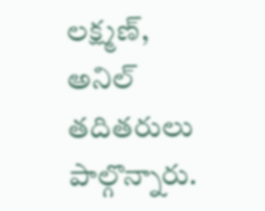లక్ష్మణ్, అనిల్ తదితరులు పాల్గొన్నారు.